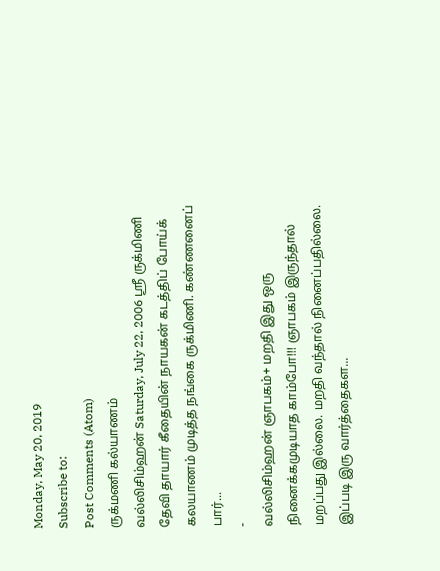Monday, May 20, 2019
Subscribe to:
Post Comments (Atom)
ருக்மணி கல்யாணம்
வல்லிசிம்ஹன் Saturday, July 22, 2006 ஸ்ரீ ருக்மிணி தேவி தாயார் கீதையின் நாயகன் கடத்திப் போய்க் கலயாணம் முடித்த நங்கை ருக்மிணி. கண்ணனைப் பார்...
-
வல்லிசிம்ஹன் ஞாபகம்+ மறதி இது ஒரு நினைக்கமுடியாத காம்போ!!! ஞாபகம் இருந்தால் மறப்பது இல்லை. மறதி வந்தால் நினைப்பதில்லை. இப்படி இரு வார்த்தைகள...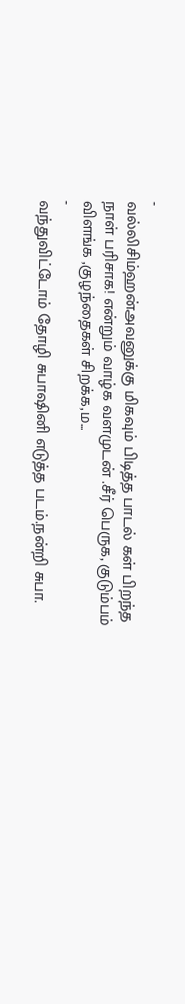-
வல்லிசிம்ஹன்அவனுக்கு மிகவும் பிடித்த பாடல் கள் பிறந்த நாள் பரிசாக! என்றும் வாழ்க வளமுடன் .சீர் பெருக, குடும்பம் விளங்க ,குழந்தைகள் சிறக்க,ம...
-
வந்துவிட்டோம் தோழி சுபாஷினி எடுத்த படம்.நன்றி சுபா.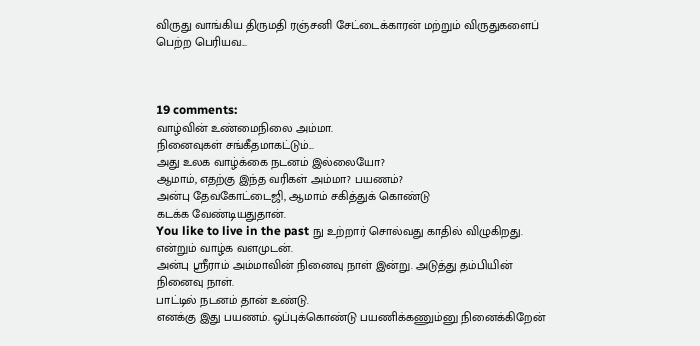விருது வாங்கிய திருமதி ரஞ்சனி சேட்டைக்காரன் மற்றும் விருதுகளைப் பெற்ற பெரியவ...



19 comments:
வாழ்வின் உண்மைநிலை அம்மா.
நினைவுகள் சங்கீதமாகட்டும்...
அது உலக வாழ்க்கை நடனம் இல்லையோ?
ஆமாம், எதற்கு இந்த வரிகள் அம்மா? பயணம்?
அன்பு தேவகோட்டைஜி, ஆமாம் சகித்துக் கொண்டு
கடக்க வேண்டியதுதான்.
You like to live in the past நு உற்றார் சொல்வது காதில் விழுகிறது.
என்றும் வாழ்க வளமுடன்.
அன்பு ஸ்ரீராம் அம்மாவின் நினைவு நாள் இன்று. அடுத்து தம்பியின் நினைவு நாள்.
பாட்டில் நடனம் தான் உண்டு.
எனக்கு இது பயணம். ஒப்புக்கொண்டு பயணிக்கணும்னு நினைக்கிறேன்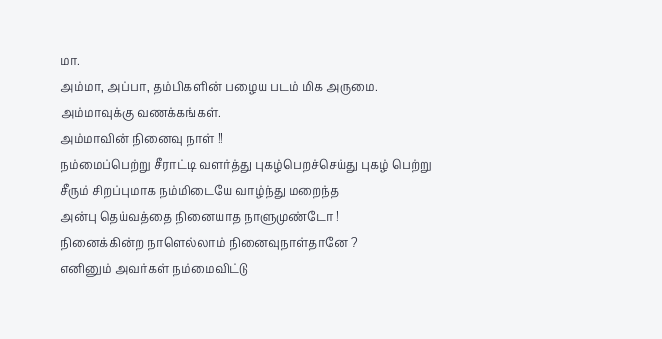மா.
அம்மா, அப்பா, தம்பிகளின் பழைய படம் மிக அருமை.
அம்மாவுக்கு வணக்கங்கள்.
அம்மாவின் நினைவு நாள் !!
நம்மைப்பெற்று சீராட்டி வளர்த்து புகழ்பெறச்செய்து புகழ் பெற்று
சீரும் சிறப்புமாக நம்மிடையே வாழ்ந்து மறைந்த
அன்பு தெய்வத்தை நினையாத நாளுமுண்டோ !
நினைக்கின்ற நாளெல்லாம் நினைவுநாள்தானே ?
எனினும் அவர்கள் நம்மைவிட்டு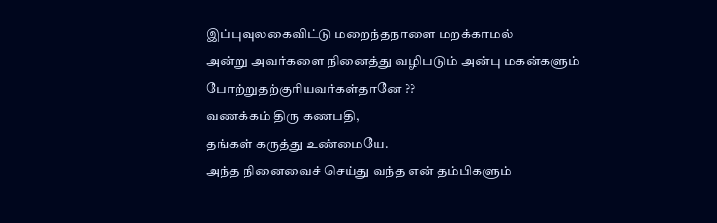இப்புவுலகைவிட்டு மறைந்தநாளை மறக்காமல்
அன்று அவர்களை நினைத்து வழிபடும் அன்பு மகன்களும் போற்றுதற்குரியவர்கள்தானே ??
வணக்கம் திரு கணபதி,
தங்கள் கருத்து உண்மையே.
அந்த நினைவைச் செய்து வந்த என் தம்பிகளும்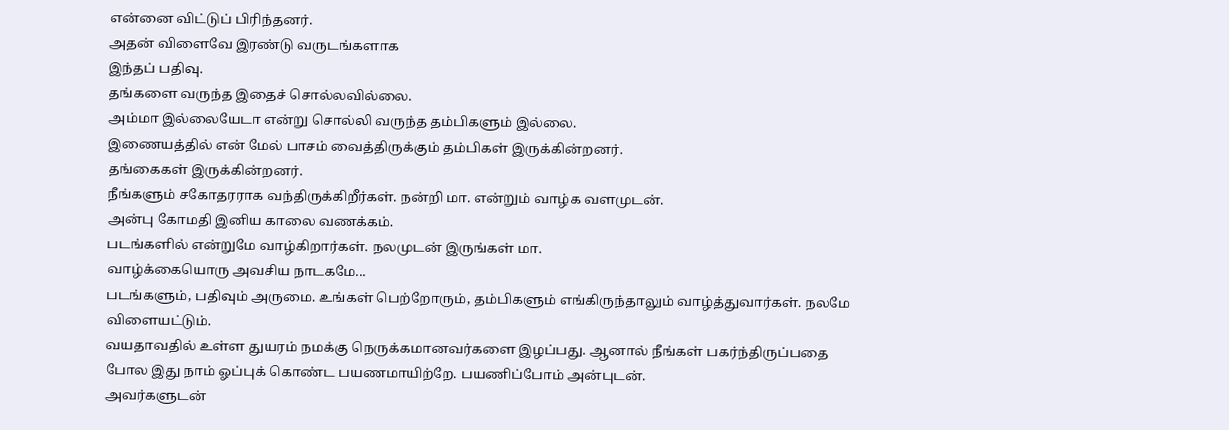என்னை விட்டுப் பிரிந்தனர்.
அதன் விளைவே இரண்டு வருடங்களாக
இந்தப் பதிவு.
தங்களை வருந்த இதைச் சொல்லவில்லை.
அம்மா இல்லையேடா என்று சொல்லி வருந்த தம்பிகளும் இல்லை.
இணையத்தில் என் மேல் பாசம் வைத்திருக்கும் தம்பிகள் இருக்கின்றனர்.
தங்கைகள் இருக்கின்றனர்.
நீங்களும் சகோதரராக வந்திருக்கிறீர்கள். நன்றி மா. என்றும் வாழ்க வளமுடன்.
அன்பு கோமதி இனிய காலை வணக்கம்.
படங்களில் என்றுமே வாழ்கிறார்கள். நலமுடன் இருங்கள் மா.
வாழ்க்கையொரு அவசிய நாடகமே...
படங்களும், பதிவும் அருமை. உங்கள் பெற்றோரும், தம்பிகளும் எங்கிருந்தாலும் வாழ்த்துவார்கள். நலமே விளையட்டும்.
வயதாவதில் உள்ள துயரம் நமக்கு நெருக்கமானவர்களை இழப்பது. ஆனால் நீங்கள் பகர்ந்திருப்பதை போல இது நாம் ஓப்புக் கொண்ட பயணமாயிற்றே. பயணிப்போம் அன்புடன்.
அவர்களுடன்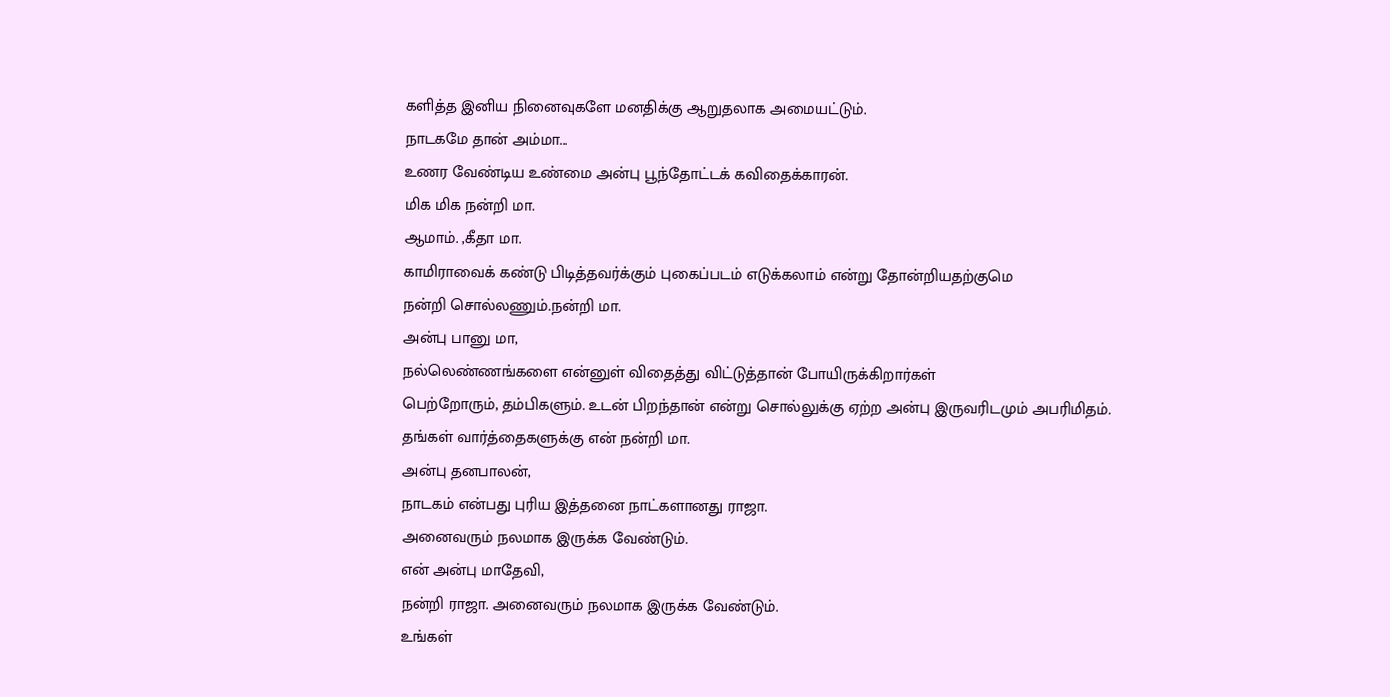களித்த இனிய நினைவுகளே மனதிக்கு ஆறுதலாக அமையட்டும்.
நாடகமே தான் அம்மா...
உணர வேண்டிய உண்மை அன்பு பூந்தோட்டக் கவிதைக்காரன்.
மிக மிக நன்றி மா.
ஆமாம். ,கீதா மா.
காமிராவைக் கண்டு பிடித்தவர்க்கும் புகைப்படம் எடுக்கலாம் என்று தோன்றியதற்குமெ
நன்றி சொல்லணும்.நன்றி மா.
அன்பு பானு மா,
நல்லெண்ணங்களை என்னுள் விதைத்து விட்டுத்தான் போயிருக்கிறார்கள்
பெற்றோரும், தம்பிகளும். உடன் பிறந்தான் என்று சொல்லுக்கு ஏற்ற அன்பு இருவரிடமும் அபரிமிதம்.
தங்கள் வார்த்தைகளுக்கு என் நன்றி மா.
அன்பு தனபாலன்,
நாடகம் என்பது புரிய இத்தனை நாட்களானது ராஜா.
அனைவரும் நலமாக இருக்க வேண்டும்.
என் அன்பு மாதேவி,
நன்றி ராஜா. அனைவரும் நலமாக இருக்க வேண்டும்.
உங்கள்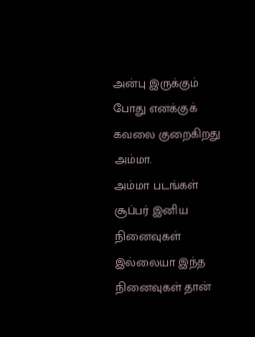அன்பு இருக்கும் போது எனக்குக் கவலை குறைகிறது அம்மா.
அம்மா படங்கள் சூப்பர் இனிய நினைவுகள் இல்லையா இந்த நினைவுகள் தான்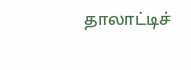தாலாட்டிச்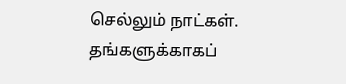செல்லும் நாட்கள்.
தங்களுக்காகப்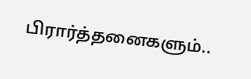பிரார்த்தனைகளும்..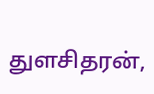துளசிதரன்,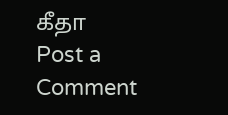கீதா
Post a Comment